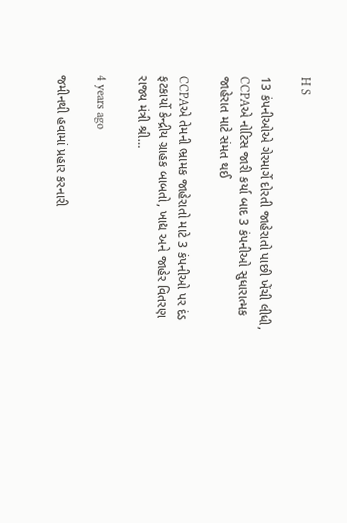H S

13 કંપનીઓએ ગેરમાર્ગે દોરતી જાહેરાતો પાછી ખેંચી લીધી, CCPAએ નોટિસ જારી કર્યા બાદ 3 કંપનીઓ સુધારાત્મક જાહેરાત માટે સંમત થઈ

CCPAએ તેમની ભ્રામક જાહેરાતો માટે 3 કંપનીઓ પર દંડ ફટકાર્યો કેન્દ્રીય ગ્રાહક બાબતો, ખાદ્ય અને જાહેર વિતરણ રાજ્ય મંત્રી શ્રી…

4 years ago

જમીનથી હવામાં પ્રહાર કરનારી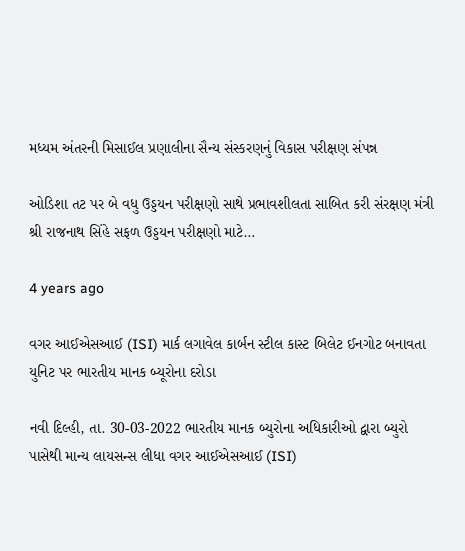મધ્યમ અંતરની મિસાઈલ પ્રણાલીના સૈન્ય સંસ્કરણનું વિકાસ પરીક્ષણ સંપન્ન

ઓડિશા તટ પર બે વધુ ઉડ્ડયન પરીક્ષણો સાથે પ્રભાવશીલતા સાબિત કરી સંરક્ષણ મંત્રી શ્રી રાજનાથ સિંહે સફળ ઉડ્ડયન પરીક્ષણો માટે…

4 years ago

વગર આઈએસઆઈ (ISI) માર્ક લગાવેલ કાર્બન સ્ટીલ કાસ્ટ બિલેટ ઈનગોટ બનાવતા યુનિટ પર ભારતીય માનક બ્યૂરોના દરોડા

નવી દિલ્હી, તા. 30-03-2022 ભારતીય માનક બ્યુરોના અધિકારીઓ દ્વારા બ્યુરો પાસેથી માન્ય લાયસન્સ લીધા વગર આઈએસઆઈ (ISI)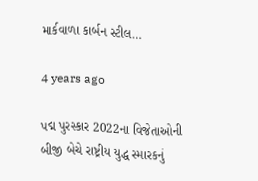માર્કવાળા કાર્બન સ્ટીલ…

4 years ago

પદ્મ પુરસ્કાર 2022ના વિજેતાઓની બીજી બેચે રાષ્ટ્રીય યુદ્ધ સ્મારકનું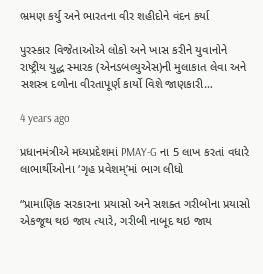ભ્રમણ કર્યુ અને ભારતના વીર શહીદોને વંદન કર્યા

પુરસ્કાર વિજેતાઓએ લોકો અને ખાસ કરીને યુવાનોને રાષ્ટ્રીય યુદ્ધ સ્મારક (એનડબલ્યુએસ)ની મુલાકાત લેવા અને સશસ્ત્ર દળોના વીરતાપૂર્ણ કાર્યો વિશે જાણકારી…

4 years ago

પ્રધાનમંત્રીએ મધ્યપ્રદેશમાં PMAY-G ના 5 લાખ કરતાં વધારે લાભાર્થીઓના ‘ગૃહ પ્રવેશમ્’માં ભાગ લીધો

“પ્રામાણિક સરકારના પ્રયાસો અને સશક્ત ગરીબોના પ્રયાસો એકજૂથ થઇ જાય ત્યારે, ગરીબી નાબૂદ થઇ જાય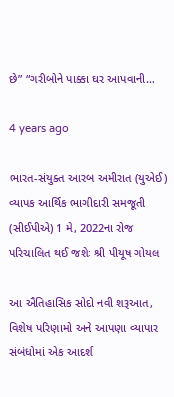છે” “ગરીબોને પાક્કા ઘર આપવાની…

4 years ago

ભારત-સંયુક્ત આરબ અમીરાત (યુએઈ) વ્યાપક આર્થિક ભાગીદારી સમજૂતી (સીઈપીએ) 1 મે, 2022ના રોજ પરિચાલિત થઈ જશેઃ શ્રી પીયૂષ ગોયલ

આ ઐતિહાસિક સોદો નવી શરૂઆત, વિશેષ પરિણામો અને આપણા વ્યાપાર સંબંધોમાં એક આદર્શ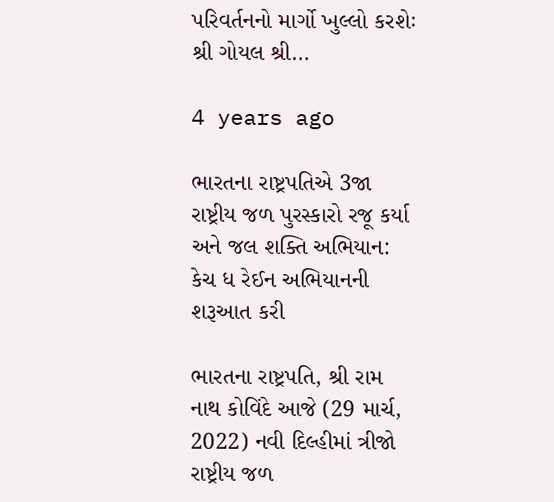પરિવર્તનનો માર્ગો ખુલ્લો કરશેઃ શ્રી ગોયલ શ્રી…

4 years ago

ભારતના રાષ્ટ્રપતિએ 3જા રાષ્ટ્રીય જળ પુરસ્કારો રજૂ કર્યા અને જલ શક્તિ અભિયાન: કેચ ધ રેઈન અભિયાનની શરૂઆત કરી

ભારતના રાષ્ટ્રપતિ, શ્રી રામ નાથ કોવિંદે આજે (29 માર્ચ, 2022) નવી દિલ્હીમાં ત્રીજો રાષ્ટ્રીય જળ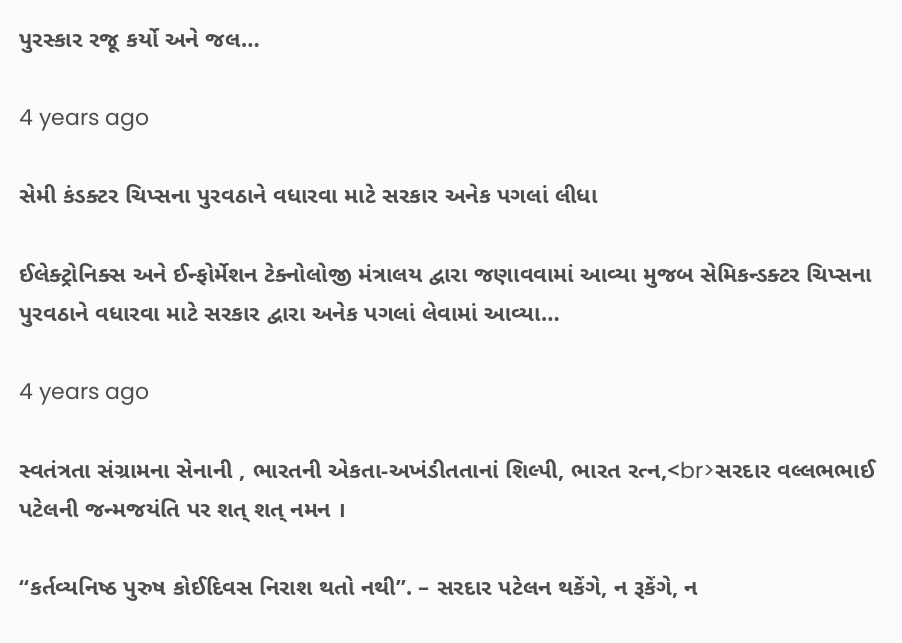પુરસ્કાર રજૂ કર્યો અને જલ…

4 years ago

સેમી કંડક્ટર ચિપ્સના પુરવઠાને વધારવા માટે સરકાર અનેક પગલાં લીધા

ઈલેક્ટ્રોનિક્સ અને ઈન્ફોર્મેશન ટેક્નોલોજી મંત્રાલય દ્વારા જણાવવામાં આવ્યા મુજબ સેમિકન્ડક્ટર ચિપ્સના પુરવઠાને વધારવા માટે સરકાર દ્વારા અનેક પગલાં લેવામાં આવ્યા…

4 years ago

સ્વતંત્રતા સંગ્રામના સેનાની , ભારતની એકતા-અખંડીતતાનાં શિલ્પી, ભારત રત્ન,<br>સરદાર વલ્લભભાઈ પટેલની જન્મજયંતિ પર શત્ શત્ નમન ।

“કર્તવ્યનિષ્ઠ પુરુષ કોઈદિવસ નિરાશ થતો નથી”. – સરદાર પટેલન થકેંગે, ન રૂકેંગે, ન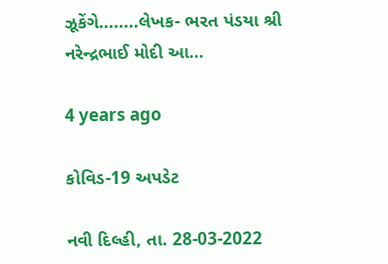ઝૂકેંગે........લેખક- ભરત પંડયા શ્રી નરેન્દ્રભાઈ મોદી આ…

4 years ago

કોવિડ-19 અપડેટ

નવી દિલ્હી, તા. 28-03-2022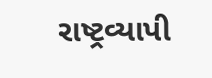રાષ્ટ્રવ્યાપી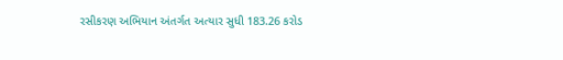રસીકરણ અભિયાન અંતર્ગત અત્યાર સુધી 183.26 કરોડ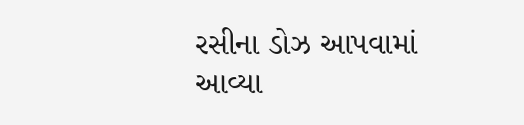રસીના ડોઝ આપવામાં આવ્યા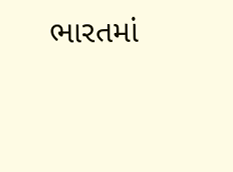ભારતમાં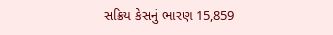સક્રિય કેસનું ભારણ 15,859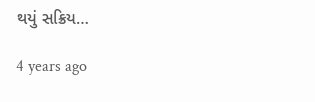થયું સક્રિય…

4 years ago